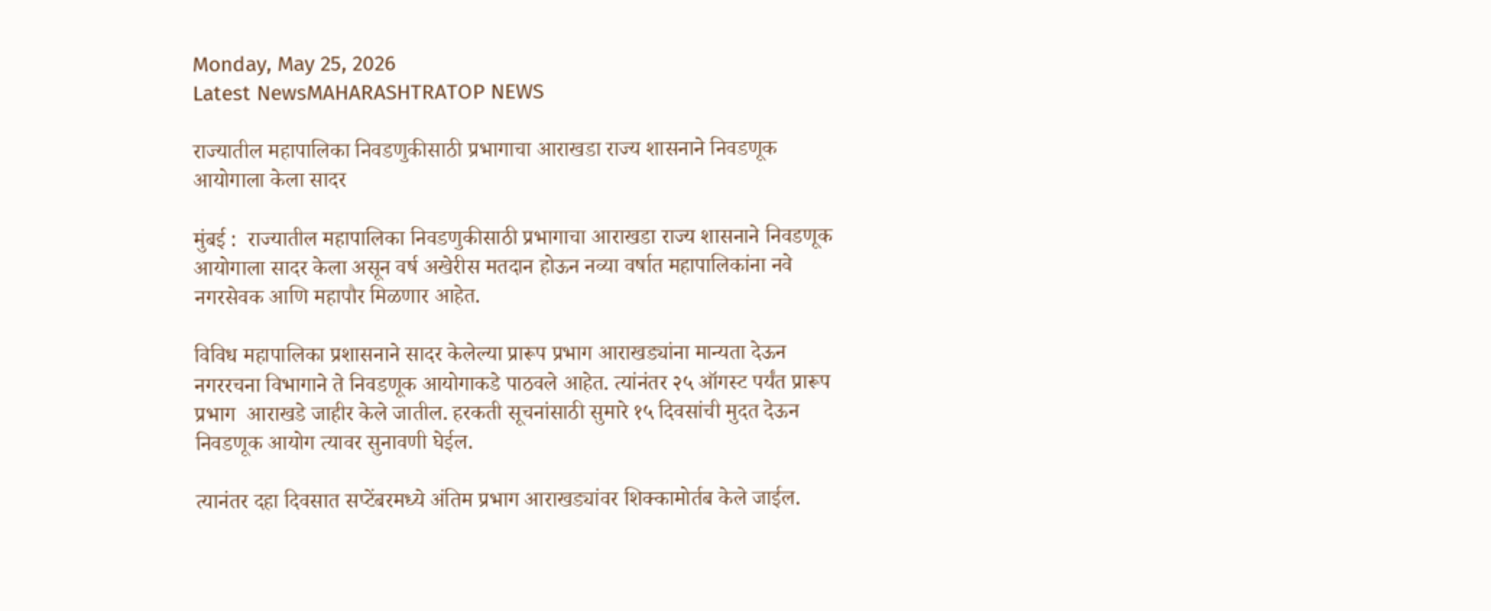Monday, May 25, 2026
Latest NewsMAHARASHTRATOP NEWS

राज्यातील महापालिका निवडणुकीसाठी प्रभागाचा आराखडा राज्य शासनाने निवडणूक आयोगाला केला सादर

मुंबई :  राज्यातील महापालिका निवडणुकीसाठी प्रभागाचा आराखडा राज्य शासनाने निवडणूक आयोगाला सादर केला असून वर्ष अखेरीस मतदान होऊन नव्या वर्षात महापालिकांना नवे नगरसेवक आणि महापौर मिळणार आहेत.

विविध महापालिका प्रशासनाने सादर केलेल्या प्रारूप प्रभाग आराखड्यांना मान्यता देऊन नगररचना विभागाने ते निवडणूक आयोगाकडे पाठवले आहेत. त्यांनंतर २५ ऑगस्ट पर्यंत प्रारूप प्रभाग  आराखडे जाहीर केले जातील. हरकती सूचनांसाठी सुमारे १५ दिवसांची मुदत देऊन निवडणूक आयोग त्यावर सुनावणी घेईल.

त्यानंतर दहा दिवसात सप्टेंबरमध्ये अंतिम प्रभाग आराखड्यांवर शिक्कामोर्तब केले जाईल.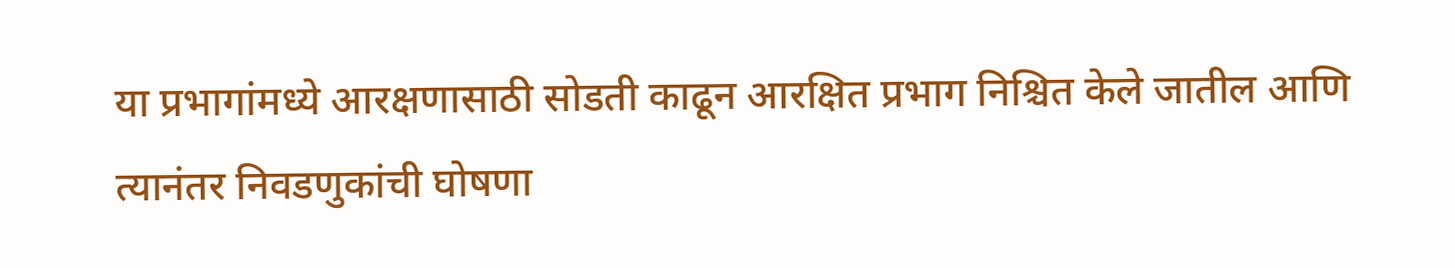या प्रभागांमध्ये आरक्षणासाठी सोडती काढून आरक्षित प्रभाग निश्चित केले जातील आणि त्यानंतर निवडणुकांची घोषणा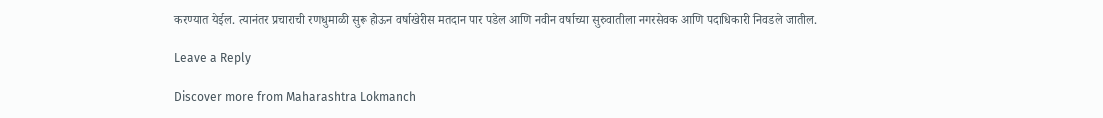करण्यात येईल. त्यानंतर प्रचाराची रणधुमाळी सुरू होऊन वर्षाखेरीस मतदान पार पडेल आणि नवीन वर्षाच्या सुरुवातीला नगरसेवक आणि पदाधिकारी निवडले जातील.

Leave a Reply

Discover more from Maharashtra Lokmanch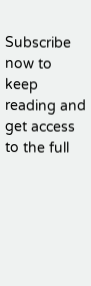Subscribe now to keep reading and get access to the full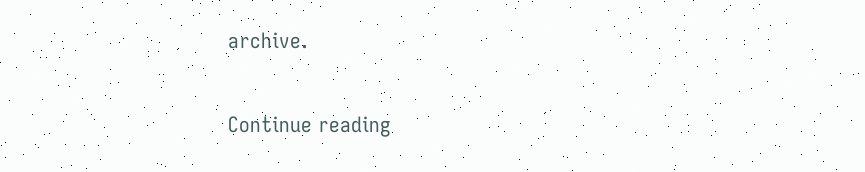archive.

Continue reading